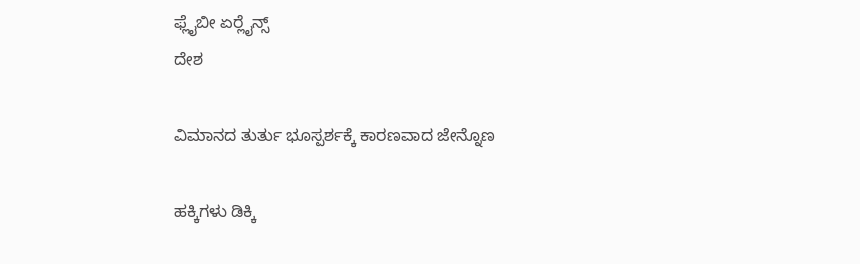ಫ್ಲೈಬೀ ಏರ್‍ಲೈನ್ಸ್
ದೇಶ

ವಿಮಾನದ ತುರ್ತು ಭೂಸ್ಪರ್ಶಕ್ಕೆ ಕಾರಣವಾದ ಜೇನ್ನೊಣ

ಹಕ್ಕಿಗಳು ಡಿಕ್ಕಿ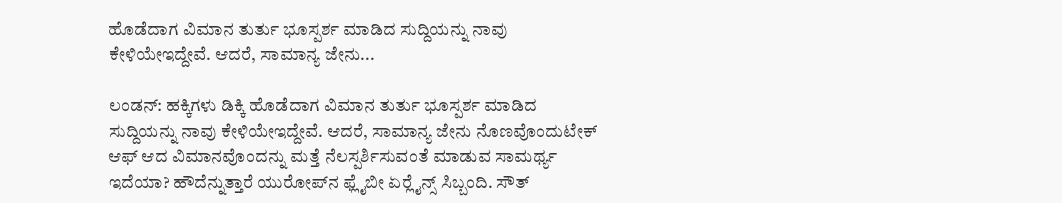ಹೊಡೆದಾಗ ವಿಮಾನ ತುರ್ತು ಭೂಸ್ಪರ್ಶ ಮಾಡಿದ ಸುದ್ದಿಯನ್ನು ನಾವು ಕೇಳಿಯೇಇದ್ದೇವೆ. ಆದರೆ, ಸಾಮಾನ್ಯ ಜೇನು...

ಲಂಡನ್: ಹಕ್ಕಿಗಳು ಡಿಕ್ಕಿ ಹೊಡೆದಾಗ ವಿಮಾನ ತುರ್ತು ಭೂಸ್ಪರ್ಶ ಮಾಡಿದ ಸುದ್ದಿಯನ್ನು ನಾವು ಕೇಳಿಯೇಇದ್ದೇವೆ. ಆದರೆ, ಸಾಮಾನ್ಯ ಜೇನು ನೊಣವೊಂದುಟೇಕ್ ಆಫ್ ಆದ ವಿಮಾನವೊಂದನ್ನು ಮತ್ತೆ ನೆಲಸ್ಪರ್ಶಿಸುವಂತೆ ಮಾಡುವ ಸಾಮರ್ಥ್ಯ ಇದೆಯಾ? ಹೌದೆನ್ನುತ್ತಾರೆ ಯುರೋಪ್‍ನ ಫ್ಲೈಬೀ ಏರ್‍ಲೈನ್ಸ್ ಸಿಬ್ಬಂದಿ. ಸೌತ್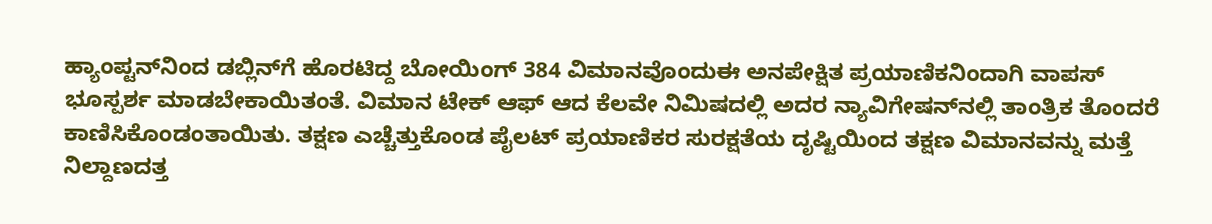ಹ್ಯಾಂಪ್ಟನ್‍ನಿಂದ ಡಬ್ಲಿನ್‍ಗೆ ಹೊರಟಿದ್ದ ಬೋಯಿಂಗ್ 384 ವಿಮಾನವೊಂದುಈ ಅನಪೇಕ್ಷಿತ ಪ್ರಯಾಣಿಕನಿಂದಾಗಿ ವಾಪಸ್ ಭೂಸ್ಪರ್ಶ ಮಾಡಬೇಕಾಯಿತಂತೆ. ವಿಮಾನ ಟೇಕ್ ಆಫ್ ಆದ ಕೆಲವೇ ನಿಮಿಷದಲ್ಲಿ ಅದರ ನ್ಯಾವಿಗೇಷನ್‍ನಲ್ಲಿ ತಾಂತ್ರಿಕ ತೊಂದರೆ  ಕಾಣಿಸಿಕೊಂಡಂತಾಯಿತು. ತಕ್ಷಣ ಎಚ್ಚೆತ್ತುಕೊಂಡ ಪೈಲಟ್ ಪ್ರಯಾಣಿಕರ ಸುರಕ್ಷತೆಯ ದೃಷ್ಟಿಯಿಂದ ತಕ್ಷಣ ವಿಮಾನವನ್ನು ಮತ್ತೆ ನಿಲ್ದಾಣದತ್ತ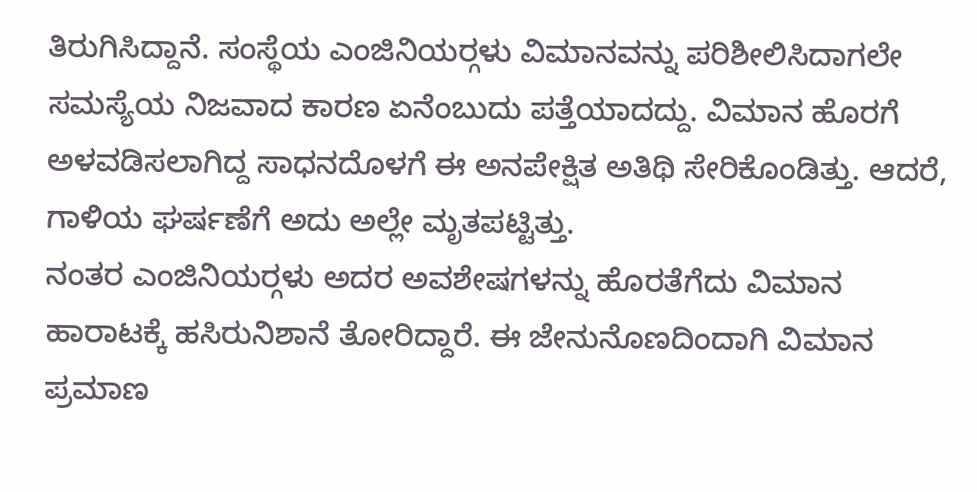ತಿರುಗಿಸಿದ್ದಾನೆ. ಸಂಸ್ಥೆಯ ಎಂಜಿನಿಯರ್‍ಗಳು ವಿಮಾನವನ್ನು ಪರಿಶೀಲಿಸಿದಾಗಲೇ ಸಮಸ್ಯೆಯ ನಿಜವಾದ ಕಾರಣ ಏನೆಂಬುದು ಪತ್ತೆಯಾದದ್ದು. ವಿಮಾನ ಹೊರಗೆ ಅಳವಡಿಸಲಾಗಿದ್ದ ಸಾಧನದೊಳಗೆ ಈ ಅನಪೇಕ್ಷಿತ ಅತಿಥಿ ಸೇರಿಕೊಂಡಿತ್ತು. ಆದರೆ, ಗಾಳಿಯ ಘರ್ಷಣೆಗೆ ಅದು ಅಲ್ಲೇ ಮೃತಪಟ್ಟಿತ್ತು.
ನಂತರ ಎಂಜಿನಿಯರ್‍ಗಳು ಅದರ ಅವಶೇಷಗಳನ್ನು ಹೊರತೆಗೆದು ವಿಮಾನ ಹಾರಾಟಕ್ಕೆ ಹಸಿರುನಿಶಾನೆ ತೋರಿದ್ದಾರೆ. ಈ ಜೇನುನೊಣದಿಂದಾಗಿ ವಿಮಾನ ಪ್ರಮಾಣ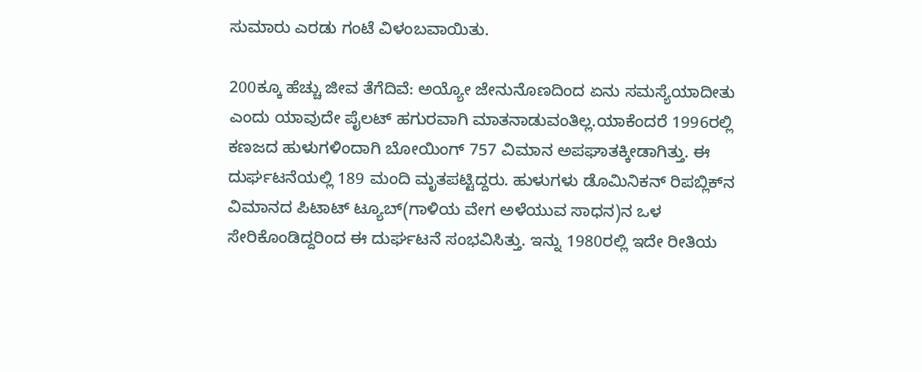ಸುಮಾರು ಎರಡು ಗಂಟೆ ವಿಳಂಬವಾಯಿತು.

200ಕ್ಕೂ ಹೆಚ್ಚು ಜೀವ ತೆಗೆದಿವೆ: ಅಯ್ಯೋ ಜೇನುನೊಣದಿಂದ ಏನು ಸಮಸ್ಯೆಯಾದೀತು ಎಂದು ಯಾವುದೇ ಪೈಲಟ್ ಹಗುರವಾಗಿ ಮಾತನಾಡುವಂತಿಲ್ಲ.ಯಾಕೆಂದರೆ 1996ರಲ್ಲಿ ಕಣಜದ ಹುಳುಗಳಿಂದಾಗಿ ಬೋಯಿಂಗ್ 757 ವಿಮಾನ ಅಪಘಾತಕ್ಕೀಡಾಗಿತ್ತು. ಈ ದುರ್ಘಟನೆಯಲ್ಲಿ 189 ಮಂದಿ ಮೃತಪಟ್ಟಿದ್ದರು. ಹುಳುಗಳು ಡೊಮಿನಿಕನ್ ರಿಪಬ್ಲಿಕ್‍ನ ವಿಮಾನದ ಪಿಟಾಟ್ ಟ್ಯೂಬ್(ಗಾಳಿಯ ವೇಗ ಅಳೆಯುವ ಸಾಧನ)ನ ಒಳ ಸೇರಿಕೊಂಡಿದ್ದರಿಂದ ಈ ದುರ್ಘಟನೆ ಸಂಭವಿಸಿತ್ತು. ಇನ್ನು 1980ರಲ್ಲಿ ಇದೇ ರೀತಿಯ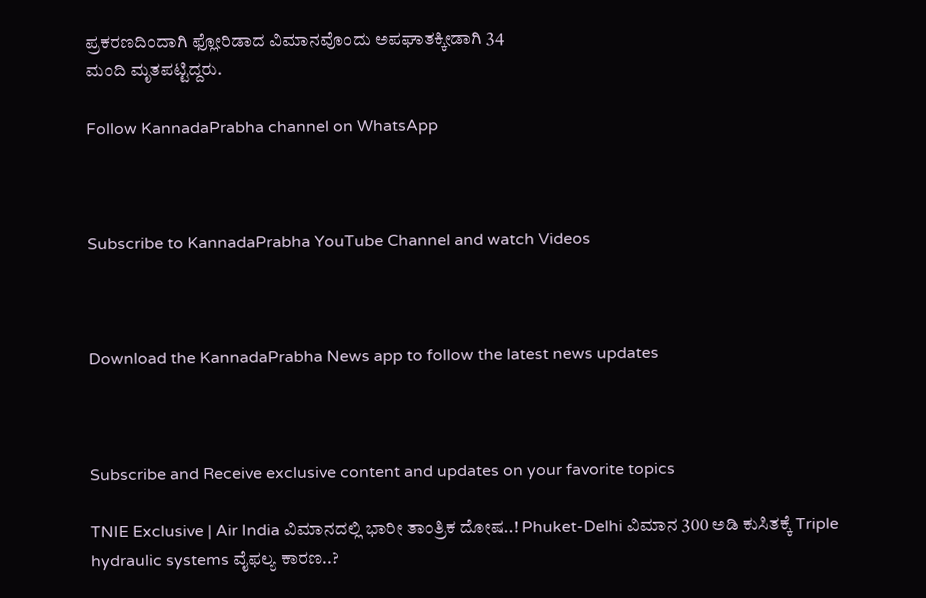ಪ್ರಕರಣದಿಂದಾಗಿ ಫ್ಲೋರಿಡಾದ ವಿಮಾನವೊಂದು ಅಪಘಾತಕ್ಕೀಡಾಗಿ 34
ಮಂದಿ ಮೃತಪಟ್ಟಿದ್ದರು.

Follow KannadaPrabha channel on WhatsApp



Subscribe to KannadaPrabha YouTube Channel and watch Videos



Download the KannadaPrabha News app to follow the latest news updates



Subscribe and Receive exclusive content and updates on your favorite topics

TNIE Exclusive | Air India ವಿಮಾನದಲ್ಲಿ ಭಾರೀ ತಾಂತ್ರಿಕ ದೋಷ..! Phuket-Delhi ವಿಮಾನ 300 ಅಡಿ ಕುಸಿತಕ್ಕೆ Triple hydraulic systems ವೈಫಲ್ಯ ಕಾರಣ..?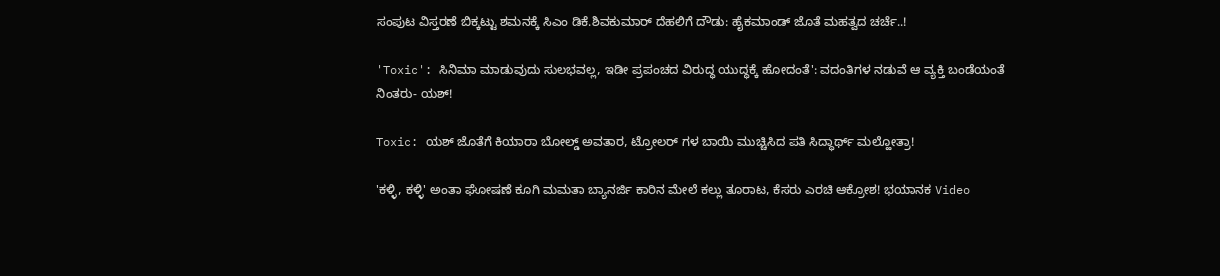ಸಂಪುಟ ವಿಸ್ತರಣೆ ಬಿಕ್ಕಟ್ಟು ಶಮನಕ್ಕೆ ಸಿಎಂ ಡಿಕೆ.ಶಿವಕುಮಾರ್ ದೆಹಲಿಗೆ ದೌಡು: ಹೈಕಮಾಂಡ್‌ ಜೊತೆ ಮಹತ್ವದ ಚರ್ಚೆ..!

'Toxic': ಸಿನಿಮಾ ಮಾಡುವುದು ಸುಲಭವಲ್ಲ, ಇಡೀ ಪ್ರಪಂಚದ ವಿರುದ್ಧ ಯುದ್ಧಕ್ಕೆ ಹೋದಂತೆ': ವದಂತಿಗಳ ನಡುವೆ ಆ ವ್ಯಕ್ತಿ ಬಂಡೆಯಂತೆ ನಿಂತರು- ಯಶ್!

Toxic: ಯಶ್ ಜೊತೆಗೆ ಕಿಯಾರಾ ಬೋಲ್ಡ್ ಅವತಾರ, ಟ್ರೋಲರ್ ಗಳ ಬಾಯಿ ಮುಚ್ಚಿಸಿದ ಪತಿ ಸಿದ್ಧಾರ್ಥ್ ಮಲ್ಹೋತ್ರಾ!

'ಕಳ್ಳಿ, ಕಳ್ಳಿ' ಅಂತಾ ಘೋಷಣೆ ಕೂಗಿ ಮಮತಾ ಬ್ಯಾನರ್ಜಿ ಕಾರಿನ ಮೇಲೆ ಕಲ್ಲು ತೂರಾಟ, ಕೆಸರು ಎರಚಿ ಆಕ್ರೋಶ! ಭಯಾನಕ Video